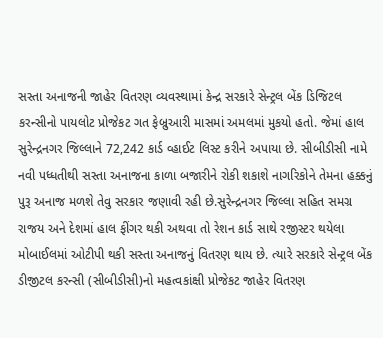સસ્તા અનાજની જાહેર વિતરણ વ્યવસ્થામાં કેન્દ્ર સરકારે સેન્ટ્રલ બેંક ડિજિટલ કરન્સીનો પાયલોટ પ્રોજેકટ ગત ફેબ્રુઆરી માસમાં અમલમાં મુકયો હતો. જેમાં હાલ સુરેન્દ્રનગર જિલ્લાને 72,242 કાર્ડ વ્હાઈટ લિસ્ટ કરીને અપાયા છે. સીબીડીસી નામે નવી પધ્ધતીથી સસ્તા અનાજના કાળા બજારીને રોકી શકાશે નાગરિકોને તેમના હક્કનું પુરૂ અનાજ મળશે તેવુ સરકાર જણાવી રહી છે.સુરેન્દ્રનગર જિલ્લા સહિત સમગ્ર રાજય અને દેશમાં હાલ ફીંગર થકી અથવા તો રેશન કાર્ડ સાથે રજીસ્ટર થયેલા મોબાઈલમાં ઓટીપી થકી સસ્તા અનાજનું વિતરણ થાય છે. ત્યારે સરકારે સેન્ટ્રલ બેંક ડીજીટલ કરન્સી (સીબીડીસી)નો મહત્વકાંક્ષી પ્રોજેકટ જાહેર વિતરણ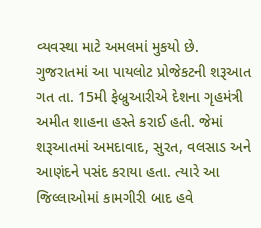વ્યવસ્થા માટે અમલમાં મુકયો છે. ગુજરાતમાં આ પાયલોટ પ્રોજેકટની શરૂઆત ગત તા. 15મી ફેબ્રુઆરીએ દેશના ગૃહમંત્રી અમીત શાહના હસ્તે કરાઈ હતી. જેમાં શરૂઆતમાં અમદાવાદ, સુરત, વલસાડ અને આણંદને પસંદ કરાયા હતા. ત્યારે આ જિલ્લાઓમાં કામગીરી બાદ હવે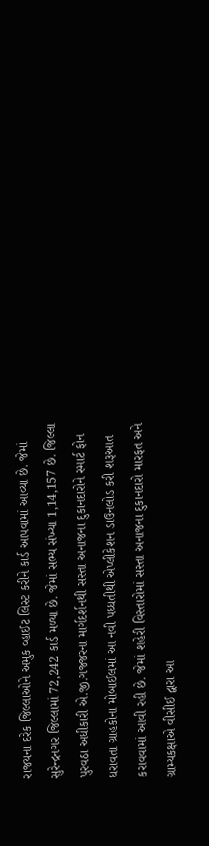રાજયના દરેક જિલ્લાઓને અમુક વ્હાઈટ લિસ્ટ કરીને કાર્ડ આપવામાં આવ્યા છે. જેમાં સુરેન્દ્રનગર જિલ્લામાં 72,242 કાર્ડ મળ્યા છે. જેમાં સભ્ય સંખ્યા 1,14,157 છે. જિલ્લા પુરવઠા અધીકારી એ.જી.ગજ્જરના માર્ગદર્શનથી સસ્તા અનાજના દુકાનદારોને સ્માર્ટ ફોન ધરાવતા ગ્રાહકોના મોબાઈલમાં આ નવી પધ્ધતીથી એપ્લીકેશન ડાઉનલોડ કરી શરૂઆત કરાવવામાં આવી રહી છે. જેમાં શહેરી વિસ્તારોમાં સસ્તા અનાજના દુકાનદારો મારફત અને ગ્રામ્યકક્ષાએ વીસીઈ દ્વારા આ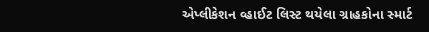એપ્લીકેશન વ્હાઈટ લિસ્ટ થયેલા ગ્રાહકોના સ્માર્ટ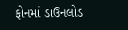ફોનમાં ડાઉનલોડ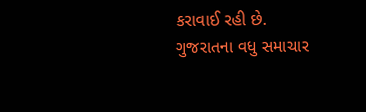કરાવાઈ રહી છે.
ગુજરાતના વધુ સમાચાર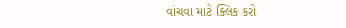વાંચવા માટે ક્લિક કરો